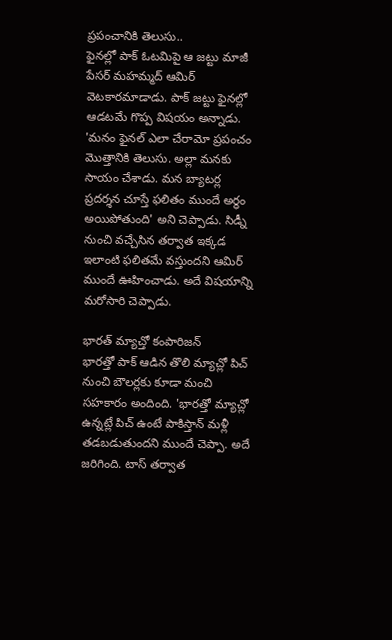ప్రపంచానికి తెలుసు..
ఫైనల్లో పాక్ ఓటమిపై ఆ జట్టు మాజీ పేసర్ మహమ్మద్ ఆమిర్ వెటకారమాడాడు. పాక్ జట్టు ఫైనల్లో ఆడటమే గొప్ప విషయం అన్నాడు. 'మనం ఫైనల్ ఎలా చేరామో ప్రపంచం మొత్తానికి తెలుసు. అల్లా మనకు సాయం చేశాడు. మన బ్యాటర్ల ప్రదర్శన చూస్తే ఫలితం ముందే అర్థం అయిపోతుంది' అని చెప్పాడు. సిడ్నీ నుంచి వచ్చేసిన తర్వాత ఇక్కడ ఇలాంటి ఫలితమే వస్తుందని ఆమిర్ ముందే ఊహించాడు. అదే విషయాన్ని మరోసారి చెప్పాడు.

భారత్ మ్యాచ్తో కంపారిజన్
భారత్తో పాక్ ఆడిన తొలి మ్యాచ్లో పిచ్ నుంచి బౌలర్లకు కూడా మంచి సహకారం అందింది. 'భారత్తో మ్యాచ్లో ఉన్నట్లే పిచ్ ఉంటే పాకిస్తాన్ మళ్లీ తడబడుతుందని ముందే చెప్పా. అదే జరిగింది. టాస్ తర్వాత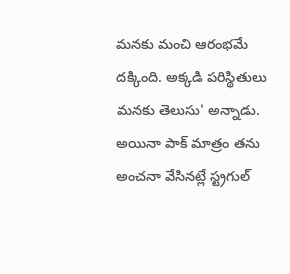మనకు మంచి ఆరంభమే దక్కింది. అక్కడి పరిస్థితులు మనకు తెలుసు' అన్నాడు. అయినా పాక్ మాత్రం తను అంచనా వేసినట్లే స్ట్రగుల్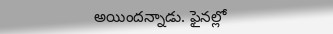అయిందన్నాడు. ఫైనల్లో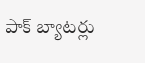పాక్ బ్యాటర్లు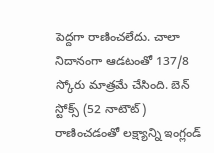పెద్దగా రాణించలేదు. చాలా నిదానంగా ఆడటంతో 137/8 స్కోరు మాత్రమే చేసింది. బెన్ స్టోక్స్ (52 నాటౌట్) రాణించడంతో లక్ష్యాన్ని ఇంగ్లండ్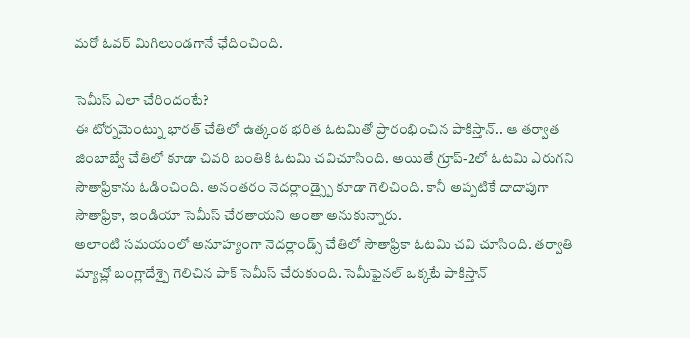మరో ఓవర్ మిగిలుండగానే ఛేదించింది.

సెమీస్ ఎలా చేరిందంటే?
ఈ టోర్నమెంట్ను భారత్ చేతిలో ఉత్కంఠ భరిత ఓటమితో ప్రారంభించిన పాకిస్తాన్.. ఆ తర్వాత జింబాబ్వే చేతిలో కూడా చివరి బంతికి ఓటమి చవిచూసింది. అయితే గ్రూప్-2లో ఓటమి ఎరుగని సౌతాఫ్రికాను ఓడించింది. అనంతరం నెదర్లాండ్స్పై కూడా గెలిచింది. కానీ అప్పటికే దాదాపుగా సౌతాఫ్రికా, ఇండియా సెమీస్ చేరతాయని అంతా అనుకున్నారు.
అలాంటి సమయంలో అనూహ్యంగా నెదర్లాండ్స్ చేతిలో సౌతాఫ్రికా ఓటమి చవి చూసింది. తర్వాతి మ్యాచ్లో బంగ్లాదేశ్పై గెలిచిన పాక్ సెమీస్ చేరుకుంది. సెమీఫైనల్ ఒక్కటే పాకిస్తాన్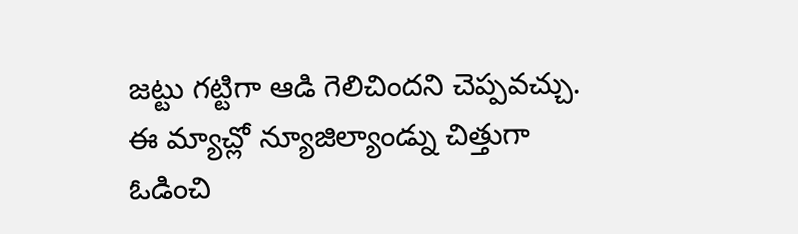జట్టు గట్టిగా ఆడి గెలిచిందని చెప్పవచ్చు. ఈ మ్యాచ్లో న్యూజిల్యాండ్ను చిత్తుగా ఓడించి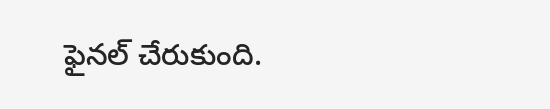ఫైనల్ చేరుకుంది.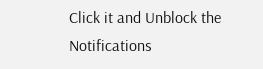Click it and Unblock the Notifications